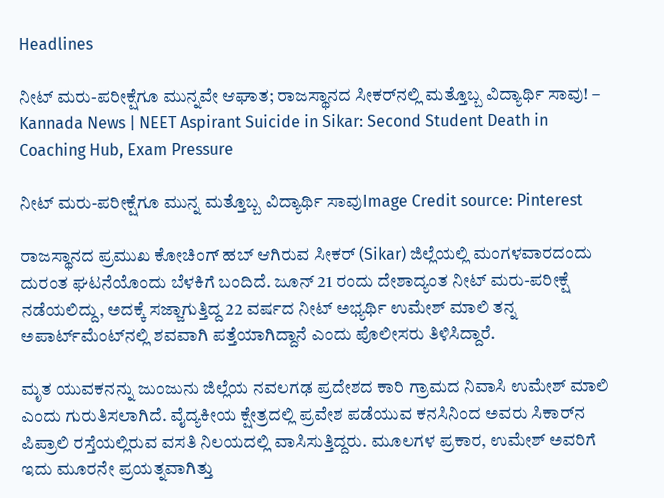Headlines

ನೀಟ್ ಮರು-ಪರೀಕ್ಷೆಗೂ ಮುನ್ನವೇ ಆಘಾತ; ರಾಜಸ್ಥಾನದ ಸೀಕರ್‌ನಲ್ಲಿ ಮತ್ತೊಬ್ಬ ವಿದ್ಯಾರ್ಥಿ ಸಾವು! – Kannada News | NEET Aspirant Suicide in Sikar: Second Student Death in Coaching Hub, Exam Pressure

ನೀಟ್ ಮರು-ಪರೀಕ್ಷೆಗೂ ಮುನ್ನ ಮತ್ತೊಬ್ಬ ವಿದ್ಯಾರ್ಥಿ ಸಾವುImage Credit source: Pinterest

ರಾಜಸ್ಥಾನದ ಪ್ರಮುಖ ಕೋಚಿಂಗ್ ಹಬ್ ಆಗಿರುವ ಸೀಕರ್ (Sikar) ಜಿಲ್ಲೆಯಲ್ಲಿ ಮಂಗಳವಾರದಂದು ದುರಂತ ಘಟನೆಯೊಂದು ಬೆಳಕಿಗೆ ಬಂದಿದೆ. ಜೂನ್ 21 ರಂದು ದೇಶಾದ್ಯಂತ ನೀಟ್ ಮರು-ಪರೀಕ್ಷೆ ನಡೆಯಲಿದ್ದು, ಅದಕ್ಕೆ ಸಜ್ಜಾಗುತ್ತಿದ್ದ 22 ವರ್ಷದ ನೀಟ್ ಅಭ್ಯರ್ಥಿ ಉಮೇಶ್ ಮಾಲಿ ತನ್ನ ಅಪಾರ್ಟ್‌ಮೆಂಟ್‌ನಲ್ಲಿ ಶವವಾಗಿ ಪತ್ತೆಯಾಗಿದ್ದಾನೆ ಎಂದು ಪೊಲೀಸರು ತಿಳಿಸಿದ್ದಾರೆ.

ಮೃತ ಯುವಕನನ್ನು ಜುಂಜುನು ಜಿಲ್ಲೆಯ ನವಲಗಢ ಪ್ರದೇಶದ ಕಾರಿ ಗ್ರಾಮದ ನಿವಾಸಿ ಉಮೇಶ್ ಮಾಲಿ ಎಂದು ಗುರುತಿಸಲಾಗಿದೆ. ವೈದ್ಯಕೀಯ ಕ್ಷೇತ್ರದಲ್ಲಿ ಪ್ರವೇಶ ಪಡೆಯುವ ಕನಸಿನಿಂದ ಅವರು ಸಿಕಾರ್‌ನ ಪಿಪ್ರಾಲಿ ರಸ್ತೆಯಲ್ಲಿರುವ ವಸತಿ ನಿಲಯದಲ್ಲಿ ವಾಸಿಸುತ್ತಿದ್ದರು. ಮೂಲಗಳ ಪ್ರಕಾರ, ಉಮೇಶ್ ಅವರಿಗೆ ಇದು ಮೂರನೇ ಪ್ರಯತ್ನವಾಗಿತ್ತು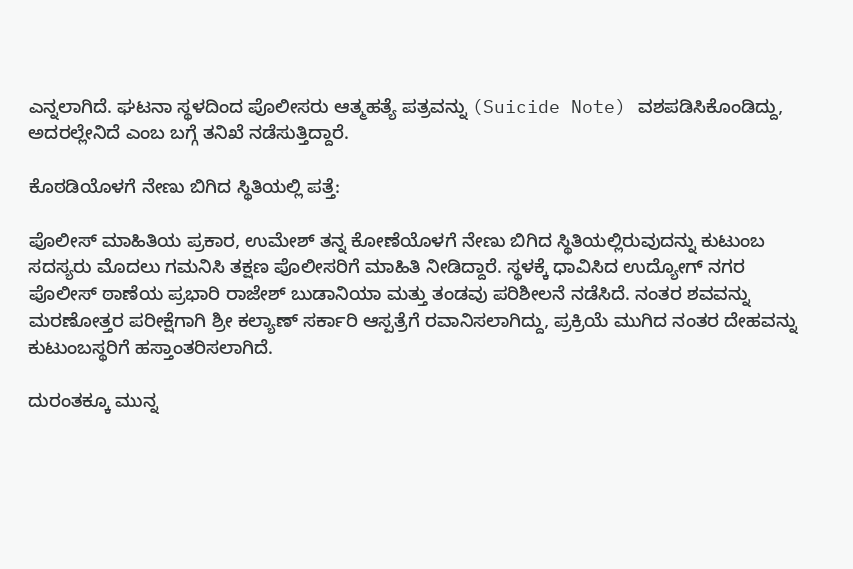ಎನ್ನಲಾಗಿದೆ. ಘಟನಾ ಸ್ಥಳದಿಂದ ಪೊಲೀಸರು ಆತ್ಮಹತ್ಯೆ ಪತ್ರವನ್ನು (Suicide Note) ವಶಪಡಿಸಿಕೊಂಡಿದ್ದು, ಅದರಲ್ಲೇನಿದೆ ಎಂಬ ಬಗ್ಗೆ ತನಿಖೆ ನಡೆಸುತ್ತಿದ್ದಾರೆ.

ಕೊಠಡಿಯೊಳಗೆ ನೇಣು ಬಿಗಿದ ಸ್ಥಿತಿಯಲ್ಲಿ ಪತ್ತೆ:

ಪೊಲೀಸ್ ಮಾಹಿತಿಯ ಪ್ರಕಾರ, ಉಮೇಶ್ ತನ್ನ ಕೋಣೆಯೊಳಗೆ ನೇಣು ಬಿಗಿದ ಸ್ಥಿತಿಯಲ್ಲಿರುವುದನ್ನು ಕುಟುಂಬ ಸದಸ್ಯರು ಮೊದಲು ಗಮನಿಸಿ ತಕ್ಷಣ ಪೊಲೀಸರಿಗೆ ಮಾಹಿತಿ ನೀಡಿದ್ದಾರೆ. ಸ್ಥಳಕ್ಕೆ ಧಾವಿಸಿದ ಉದ್ಯೋಗ್ ನಗರ ಪೊಲೀಸ್ ಠಾಣೆಯ ಪ್ರಭಾರಿ ರಾಜೇಶ್ ಬುಡಾನಿಯಾ ಮತ್ತು ತಂಡವು ಪರಿಶೀಲನೆ ನಡೆಸಿದೆ. ನಂತರ ಶವವನ್ನು ಮರಣೋತ್ತರ ಪರೀಕ್ಷೆಗಾಗಿ ಶ್ರೀ ಕಲ್ಯಾಣ್ ಸರ್ಕಾರಿ ಆಸ್ಪತ್ರೆಗೆ ರವಾನಿಸಲಾಗಿದ್ದು, ಪ್ರಕ್ರಿಯೆ ಮುಗಿದ ನಂತರ ದೇಹವನ್ನು ಕುಟುಂಬಸ್ಥರಿಗೆ ಹಸ್ತಾಂತರಿಸಲಾಗಿದೆ.

ದುರಂತಕ್ಕೂ ಮುನ್ನ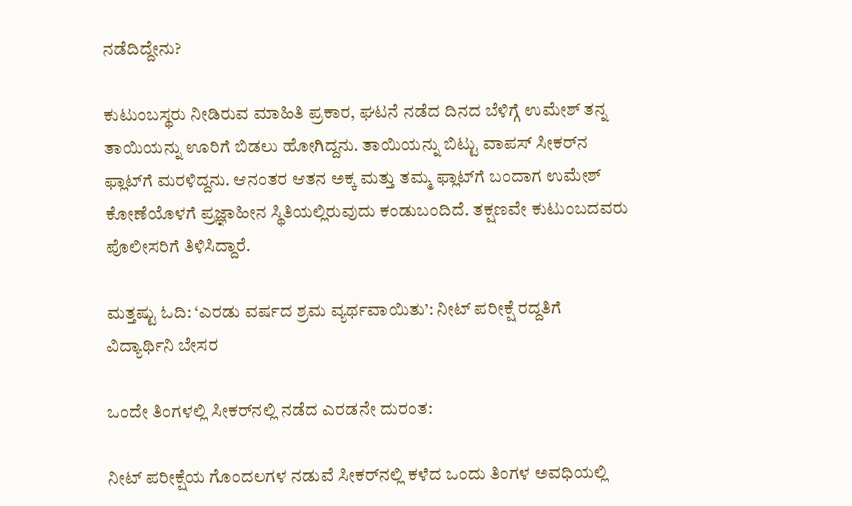ನಡೆದಿದ್ದೇನು?

ಕುಟುಂಬಸ್ಥರು ನೀಡಿರುವ ಮಾಹಿತಿ ಪ್ರಕಾರ, ಘಟನೆ ನಡೆದ ದಿನದ ಬೆಳಿಗ್ಗೆ ಉಮೇಶ್ ತನ್ನ ತಾಯಿಯನ್ನು ಊರಿಗೆ ಬಿಡಲು ಹೋಗಿದ್ದನು. ತಾಯಿಯನ್ನು ಬಿಟ್ಟು ವಾಪಸ್ ಸೀಕರ್‌ನ ಫ್ಲಾಟ್‌ಗೆ ಮರಳಿದ್ದನು. ಆನಂತರ ಆತನ ಅಕ್ಕ ಮತ್ತು ತಮ್ಮ ಫ್ಲಾಟ್‌ಗೆ ಬಂದಾಗ ಉಮೇಶ್ ಕೋಣೆಯೊಳಗೆ ಪ್ರಜ್ಞಾಹೀನ ಸ್ಥಿತಿಯಲ್ಲಿರುವುದು ಕಂಡುಬಂದಿದೆ. ತಕ್ಷಣವೇ ಕುಟುಂಬದವರು ಪೊಲೀಸರಿಗೆ ತಿಳಿಸಿದ್ದಾರೆ.

ಮತ್ತಷ್ಟು ಓದಿ: ‘ಎರಡು ವರ್ಷದ ಶ್ರಮ ವ್ಯರ್ಥವಾಯಿತು’: ನೀಟ್ ಪರೀಕ್ಷೆ ರದ್ದತಿಗೆ ವಿದ್ಯಾರ್ಥಿನಿ ಬೇಸರ

ಒಂದೇ ತಿಂಗಳಲ್ಲಿ ಸೀಕರ್‌ನಲ್ಲಿ ನಡೆದ ಎರಡನೇ ದುರಂತ:

ನೀಟ್ ಪರೀಕ್ಷೆಯ ಗೊಂದಲಗಳ ನಡುವೆ ಸೀಕರ್‌ನಲ್ಲಿ ಕಳೆದ ಒಂದು ತಿಂಗಳ ಅವಧಿಯಲ್ಲಿ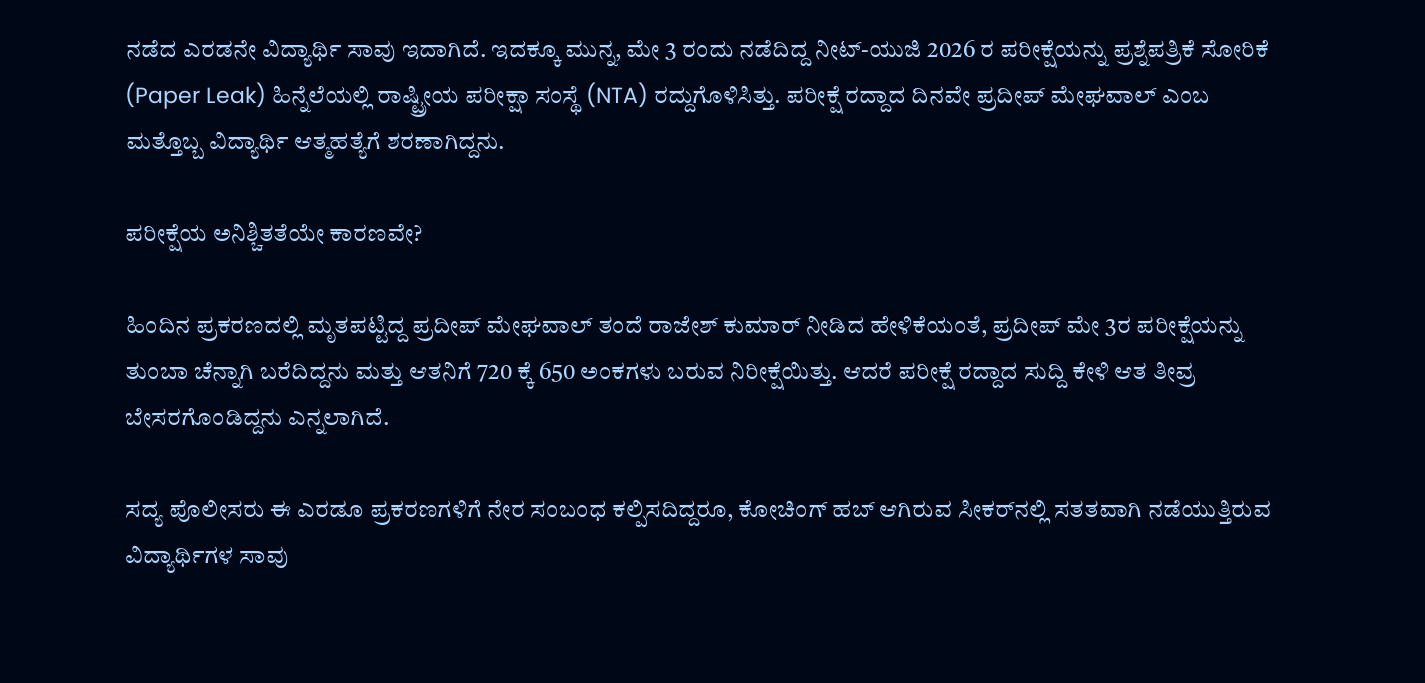ನಡೆದ ಎರಡನೇ ವಿದ್ಯಾರ್ಥಿ ಸಾವು ಇದಾಗಿದೆ. ಇದಕ್ಕೂ ಮುನ್ನ, ಮೇ 3 ರಂದು ನಡೆದಿದ್ದ ನೀಟ್-ಯುಜಿ 2026 ರ ಪರೀಕ್ಷೆಯನ್ನು ಪ್ರಶ್ನೆಪತ್ರಿಕೆ ಸೋರಿಕೆ (Paper Leak) ಹಿನ್ನೆಲೆಯಲ್ಲಿ ರಾಷ್ಟ್ರೀಯ ಪರೀಕ್ಷಾ ಸಂಸ್ಥೆ (NTA) ರದ್ದುಗೊಳಿಸಿತ್ತು. ಪರೀಕ್ಷೆ ರದ್ದಾದ ದಿನವೇ ಪ್ರದೀಪ್ ಮೇಘವಾಲ್ ಎಂಬ ಮತ್ತೊಬ್ಬ ವಿದ್ಯಾರ್ಥಿ ಆತ್ಮಹತ್ಯೆಗೆ ಶರಣಾಗಿದ್ದನು.

ಪರೀಕ್ಷೆಯ ಅನಿಶ್ಚಿತತೆಯೇ ಕಾರಣವೇ?

ಹಿಂದಿನ ಪ್ರಕರಣದಲ್ಲಿ ಮೃತಪಟ್ಟಿದ್ದ ಪ್ರದೀಪ್ ಮೇಘವಾಲ್ ತಂದೆ ರಾಜೇಶ್ ಕುಮಾರ್ ನೀಡಿದ ಹೇಳಿಕೆಯಂತೆ, ಪ್ರದೀಪ್ ಮೇ 3ರ ಪರೀಕ್ಷೆಯನ್ನು ತುಂಬಾ ಚೆನ್ನಾಗಿ ಬರೆದಿದ್ದನು ಮತ್ತು ಆತನಿಗೆ 720 ಕ್ಕೆ 650 ಅಂಕಗಳು ಬರುವ ನಿರೀಕ್ಷೆಯಿತ್ತು. ಆದರೆ ಪರೀಕ್ಷೆ ರದ್ದಾದ ಸುದ್ದಿ ಕೇಳಿ ಆತ ತೀವ್ರ ಬೇಸರಗೊಂಡಿದ್ದನು ಎನ್ನಲಾಗಿದೆ.

ಸದ್ಯ ಪೊಲೀಸರು ಈ ಎರಡೂ ಪ್ರಕರಣಗಳಿಗೆ ನೇರ ಸಂಬಂಧ ಕಲ್ಪಿಸದಿದ್ದರೂ, ಕೋಚಿಂಗ್ ಹಬ್ ಆಗಿರುವ ಸೀಕರ್‌ನಲ್ಲಿ ಸತತವಾಗಿ ನಡೆಯುತ್ತಿರುವ ವಿದ್ಯಾರ್ಥಿಗಳ ಸಾವು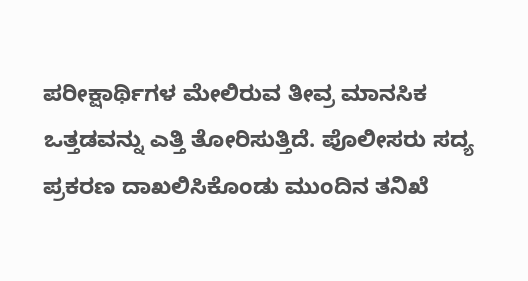ಪರೀಕ್ಷಾರ್ಥಿಗಳ ಮೇಲಿರುವ ತೀವ್ರ ಮಾನಸಿಕ ಒತ್ತಡವನ್ನು ಎತ್ತಿ ತೋರಿಸುತ್ತಿದೆ. ಪೊಲೀಸರು ಸದ್ಯ ಪ್ರಕರಣ ದಾಖಲಿಸಿಕೊಂಡು ಮುಂದಿನ ತನಿಖೆ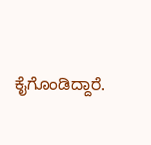ಕೈಗೊಂಡಿದ್ದಾರೆ.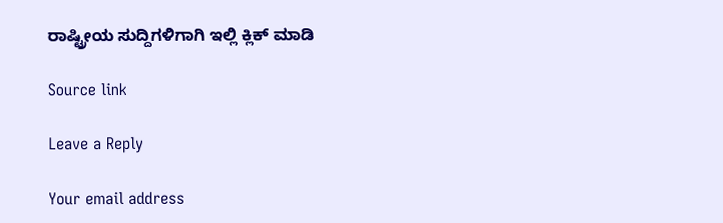ರಾಷ್ಟ್ರೀಯ ಸುದ್ದಿಗಳಿಗಾಗಿ ಇಲ್ಲಿ ಕ್ಲಿಕ್ ಮಾಡಿ

Source link

Leave a Reply

Your email address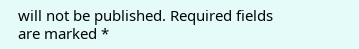will not be published. Required fields are marked *